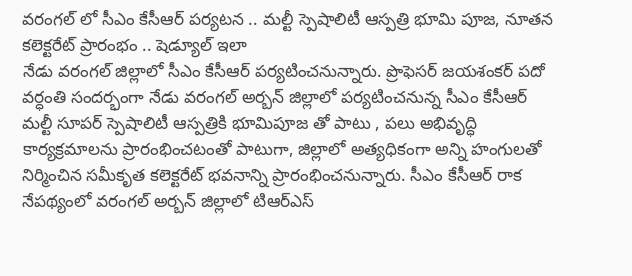వరంగల్ లో సీఎం కేసీఆర్ పర్యటన .. మల్టీ స్పెషాలిటీ ఆస్పత్రి భూమి పూజ, నూతన కలెక్టరేట్ ప్రారంభం .. షెడ్యూల్ ఇలా
నేడు వరంగల్ జిల్లాలో సీఎం కేసీఆర్ పర్యటించనున్నారు. ప్రొఫెసర్ జయశంకర్ పదో వర్ధంతి సందర్భంగా నేడు వరంగల్ అర్బన్ జిల్లాలో పర్యటించనున్న సీఎం కేసీఆర్ మల్టీ సూపర్ స్పెషాలిటీ ఆస్పత్రికి భూమిపూజ తో పాటు , పలు అభివృద్ధి కార్యక్రమాలను ప్రారంభించటంతో పాటుగా, జిల్లాలో అత్యధికంగా అన్ని హంగులతో నిర్మించిన సమీకృత కలెక్టరేట్ భవనాన్ని ప్రారంభించనున్నారు. సీఎం కేసీఆర్ రాక నేపథ్యంలో వరంగల్ అర్బన్ జిల్లాలో టిఆర్ఎస్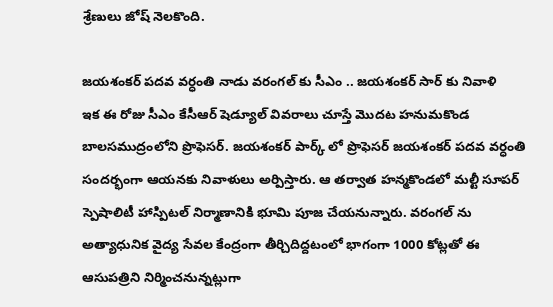శ్రేణులు జోష్ నెలకొంది.

జయశంకర్ పదవ వర్ధంతి నాడు వరంగల్ కు సీఎం .. జయశంకర్ సార్ కు నివాళి
ఇక ఈ రోజు సీఎం కేసీఆర్ షెడ్యూల్ వివరాలు చూస్తే మొదట హనుమకొండ బాలసముద్రంలోని ప్రొఫెసర్. జయశంకర్ పార్క్ లో ప్రొఫెసర్ జయశంకర్ పదవ వర్ధంతి సందర్భంగా ఆయనకు నివాళులు అర్పిస్తారు. ఆ తర్వాత హన్మకొండలో మల్టీ సూపర్ స్పెషాలిటీ హాస్పిటల్ నిర్మాణానికి భూమి పూజ చేయనున్నారు. వరంగల్ ను అత్యాధునిక వైద్య సేవల కేంద్రంగా తీర్చిదిద్దటంలో భాగంగా 1000 కోట్లతో ఈ ఆసుపత్రిని నిర్మించనున్నట్లుగా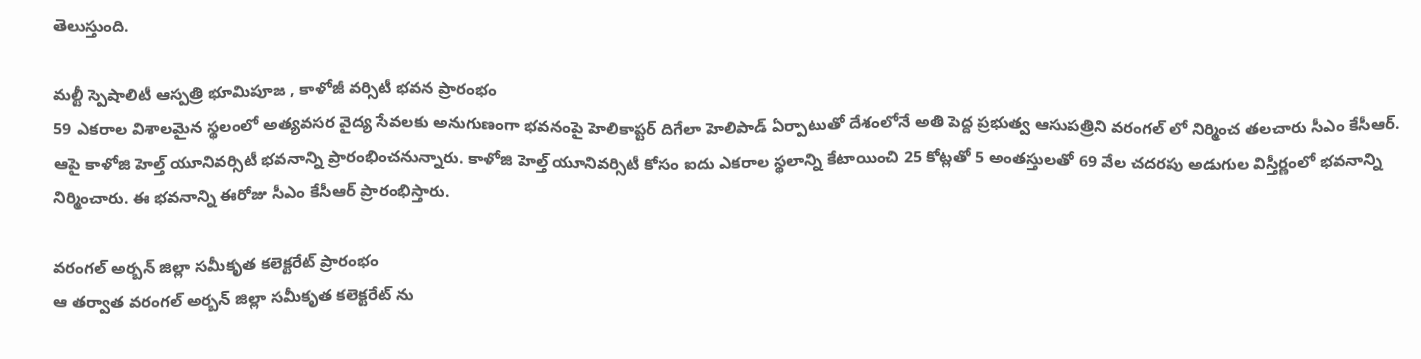తెలుస్తుంది.

మల్టీ స్పెషాలిటీ ఆస్పత్రి భూమిపూజ , కాళోజీ వర్సిటీ భవన ప్రారంభం
59 ఎకరాల విశాలమైన స్థలంలో అత్యవసర వైద్య సేవలకు అనుగుణంగా భవనంపై హెలికాప్టర్ దిగేలా హెలిపాడ్ ఏర్పాటుతో దేశంలోనే అతి పెద్ద ప్రభుత్వ ఆసుపత్రిని వరంగల్ లో నిర్మించ తలచారు సీఎం కేసీఆర్.
ఆపై కాళోజి హెల్త్ యూనివర్సిటీ భవనాన్ని ప్రారంభించనున్నారు. కాళోజి హెల్త్ యూనివర్సిటీ కోసం ఐదు ఎకరాల స్థలాన్ని కేటాయించి 25 కోట్లతో 5 అంతస్తులతో 69 వేల చదరపు అడుగుల విస్తీర్ణంలో భవనాన్ని నిర్మించారు. ఈ భవనాన్ని ఈరోజు సీఎం కేసీఆర్ ప్రారంభిస్తారు.

వరంగల్ అర్బన్ జిల్లా సమీకృత కలెక్టరేట్ ప్రారంభం
ఆ తర్వాత వరంగల్ అర్బన్ జిల్లా సమీకృత కలెక్టరేట్ ను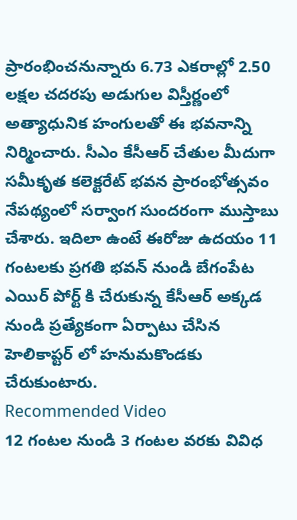ప్రారంభించనున్నారు 6.73 ఎకరాల్లో 2.50 లక్షల చదరపు అడుగుల విస్తీర్ణంలో అత్యాధునిక హంగులతో ఈ భవనాన్ని నిర్మించారు. సీఎం కేసీఆర్ చేతుల మీదుగా సమీకృత కలెక్టరేట్ భవన ప్రారంభోత్సవం నేపథ్యంలో సర్వాంగ సుందరంగా ముస్తాబు చేశారు. ఇదిలా ఉంటే ఈరోజు ఉదయం 11 గంటలకు ప్రగతి భవన్ నుండి బేగంపేట ఎయిర్ పోర్ట్ కి చేరుకున్న కేసీఆర్ అక్కడ నుండి ప్రత్యేకంగా ఏర్పాటు చేసిన హెలికాప్టర్ లో హనుమకొండకు చేరుకుంటారు.
Recommended Video
12 గంటల నుండి 3 గంటల వరకు వివిధ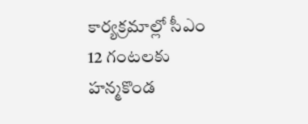కార్యక్రమాల్లో సీఎం
12 గంటలకు హన్మకొండ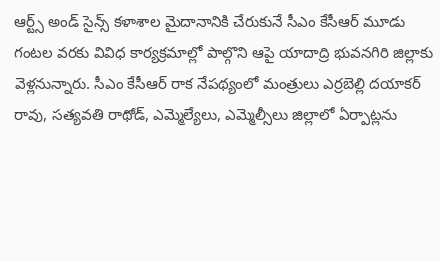ఆర్ట్స్ అండ్ సైన్స్ కళాశాల మైదానానికి చేరుకునే సీఎం కేసీఆర్ మూడు గంటల వరకు వివిధ కార్యక్రమాల్లో పాల్గొని ఆపై యాదాద్రి భువనగిరి జిల్లాకు వెళ్లనున్నారు. సీఎం కేసీఆర్ రాక నేపథ్యంలో మంత్రులు ఎర్రబెల్లి దయాకర్ రావు, సత్యవతి రాథోడ్, ఎమ్మెల్యేలు, ఎమ్మెల్సీలు జిల్లాలో ఏర్పాట్లను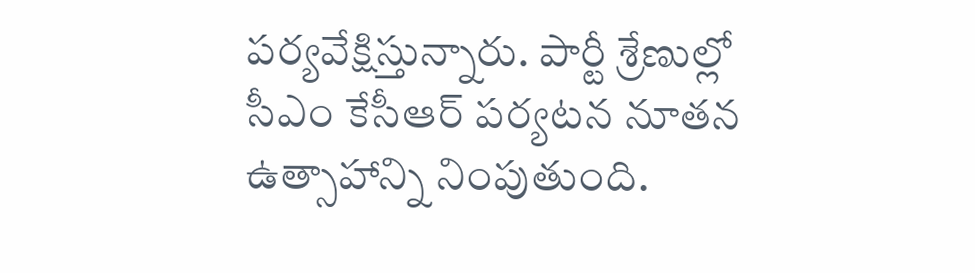పర్యవేక్షిస్తున్నారు. పార్టీ శ్రేణుల్లో సీఎం కేసీఆర్ పర్యటన నూతన ఉత్సాహాన్ని నింపుతుంది.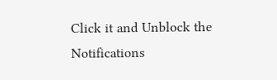Click it and Unblock the Notifications